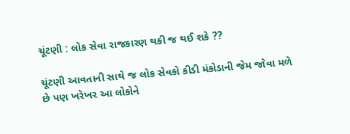ચૂંટણી : લોક સેવા રાજકારણ થકી જ થઈ શકે ??

ચૂંટણી આવતાની સાથે જ લોક સેવકો કીડી મંકોડાની જેમ જોવા મળે છે પણ ખરેખર આ લોકોને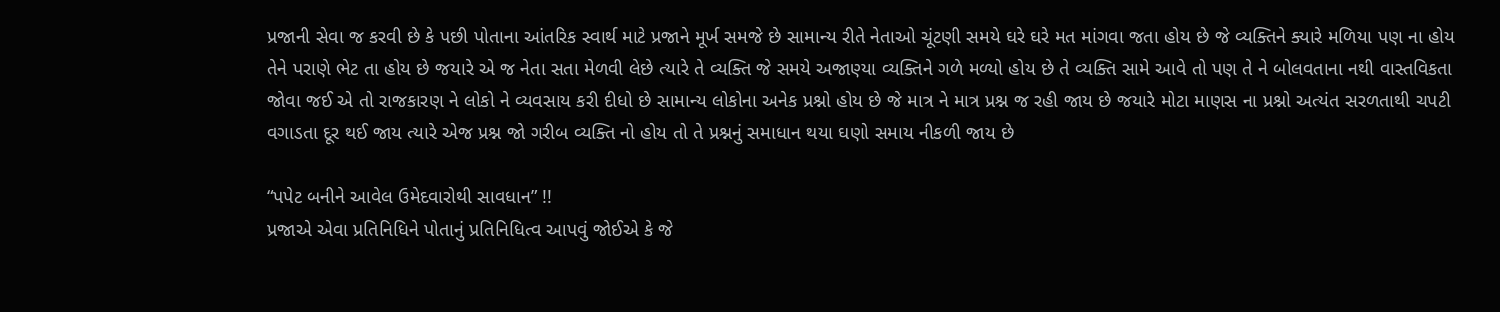પ્રજાની સેવા જ કરવી છે કે પછી પોતાના આંતરિક સ્વાર્થ માટે પ્રજાને મૂર્ખ સમજે છે સામાન્ય રીતે નેતાઓ ચૂંટણી સમયે ઘરે ઘરે મત માંગવા જતા હોય છે જે વ્યક્તિને ક્યારે મળિયા પણ ના હોય તેને પરાણે ભેટ તા હોય છે જયારે એ જ નેતા સતા મેળવી લેછે ત્યારે તે વ્યક્તિ જે સમયે અજાણ્યા વ્યક્તિને ગળે મળ્યો હોય છે તે વ્યક્તિ સામે આવે તો પણ તે ને બોલવતાના નથી વાસ્તવિકતા જોવા જઈ એ તો રાજકારણ ને લોકો ને વ્યવસાય કરી દીધો છે સામાન્ય લોકોના અનેક પ્રશ્નો હોય છે જે માત્ર ને માત્ર પ્રશ્ન જ રહી જાય છે જયારે મોટા માણસ ના પ્રશ્નો અત્યંત સરળતાથી ચપટી વગાડતા દૂર થઈ જાય ત્યારે એજ પ્રશ્ન જો ગરીબ વ્યક્તિ નો હોય તો તે પ્રશ્નનું સમાધાન થયા ઘણો સમાય નીકળી જાય છે

“પપેટ બનીને આવેલ ઉમેદવારોથી સાવધાન” !!
પ્રજાએ એવા પ્રતિનિધિને પોતાનું પ્રતિનિધિત્વ આપવું જોઈએ કે જે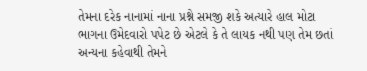તેમના દરેક નાનામાં નાના પ્રશ્ને સમજી શકે અત્યારે હાલ મોટા ભાગના ઉમેદવારો પપેટ છે એટલે કે તે લાયક નથી પણ તેમ છતાં અન્યના કહેવાથી તેમને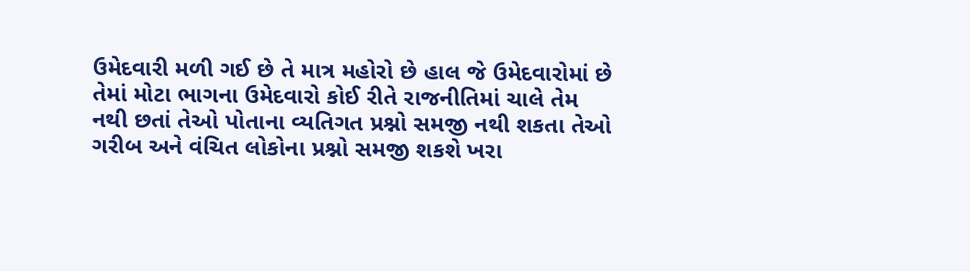ઉમેદવારી મળી ગઈ છે તે માત્ર મહોરો છે હાલ જે ઉમેદવારોમાં છે તેમાં મોટા ભાગના ઉમેદવારો કોઈ રીતે રાજનીતિમાં ચાલે તેમ નથી છતાં તેઓ પોતાના વ્યતિગત પ્રશ્નો સમજી નથી શકતા તેઓ ગરીબ અને વંચિત લોકોના પ્રશ્નો સમજી શકશે ખરા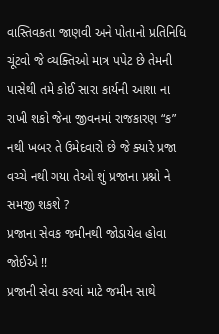વાસ્તિવકતા જાણવી અને પોતાનો પ્રતિનિધિ ચૂંટવો જે વ્યક્તિઓ માત્ર પપેટ છે તેમની પાસેથી તમે કોઈ સારા કાર્યની આશા ના રાખી શકો જેના જીવનમાં રાજકારણ “ક” નથી ખબર તે ઉમેદવારો છે જે ક્યારે પ્રજા વચ્ચે નથી ગયા તેઓ શું પ્રજાના પ્રશ્નો ને સમજી શકશે ?
પ્રજાના સેવક જમીનથી જોડાયેલ હોવા જોઈએ !!
પ્રજાની સેવા કરવાં માટે જમીન સાથે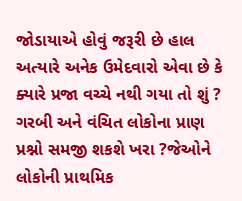જોડાયાએ હોવું જરૂરી છે હાલ અત્યારે અનેક ઉમેદવારો એવા છે કે ક્યારે પ્રજા વચ્ચે નથી ગયા તો શું ? ગરબી અને વંચિત લોકોના પ્રાણ પ્રશ્નો સમજી શકશે ખરા ?જેઓને લોકોની પ્રાથમિક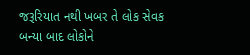જરૂરિયાત નથી ખબર તે લોક સેવક બન્યા બાદ લોકોને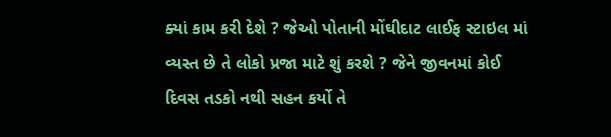ક્યાં કામ કરી દેશે ? જેઓ પોતાની મોંઘીદાટ લાઈફ સ્ટાઇલ માં વ્યસ્ત છે તે લોકો પ્રજા માટે શું કરશે ? જેને જીવનમાં કોઈ દિવસ તડકો નથી સહન કર્યો તે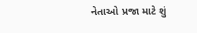નેતાઓ પ્રજા માટે શું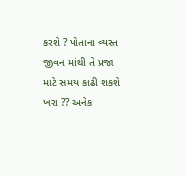કરશે ? પોતાના વ્યસ્ત જીવન માંથી તે પ્રજા માટે સમય કાઢી શકશે ખરા ?? અનેક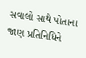સવાલો સાથે પોતાના જાણ પ્રતિનિધિને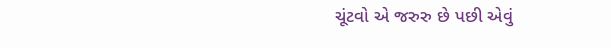ચૂંટવો એ જરુરુ છે પછી એવું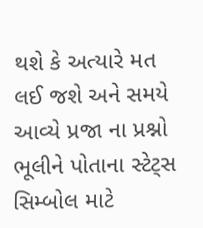થશે કે અત્યારે મત લઈ જશે અને સમયે આવ્યે પ્રજા ના પ્રશ્નો ભૂલીને પોતાના સ્ટેટ્સ સિમ્બોલ માટે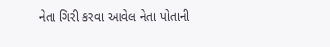નેતા ગિરી કરવા આવેલ નેતા પોતાની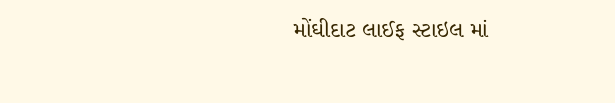મોંઘીદાટ લાઈફ સ્ટાઇલ માં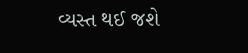વ્યસ્ત થઈ જશે